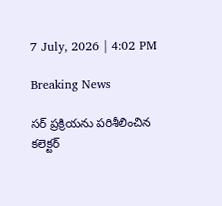7 July, 2026 | 4:02 PM

Breaking News

సర్ ప్రక్రియను పరిశీలించిన కలెక్టర్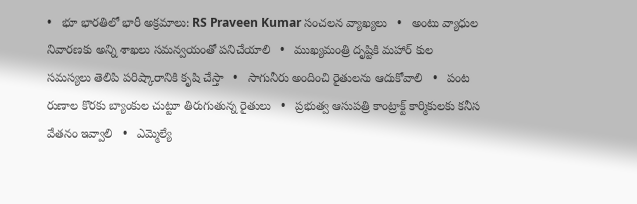•   భూ భారతిలో భారీ అక్రమాలు: RS Praveen Kumar సంచలన వ్యాఖ్యలు   •   అంటు వ్యాధుల నివారణకు అన్ని శాఖలు సమన్వయంతో పనిచేయాలి   •   ముఖ్యమంత్రి దృష్టికి మహార్ కుల సమస్యలు తెలిపి పరిష్కారానికి కృషి చేస్తా   •   సాగునీరు అందించి రైతులను ఆదుకోవాలి   •   పంట రుణాల కొరకు బ్యాంకుల చుట్టూ తిరుగుతున్న రైతులు   •   ప్రభుత్వ ఆసుపత్రి కాంట్రాక్ట్ కార్మికులకు కనీస వేతనం ఇవ్వాలి   •   ఎమ్మెల్యే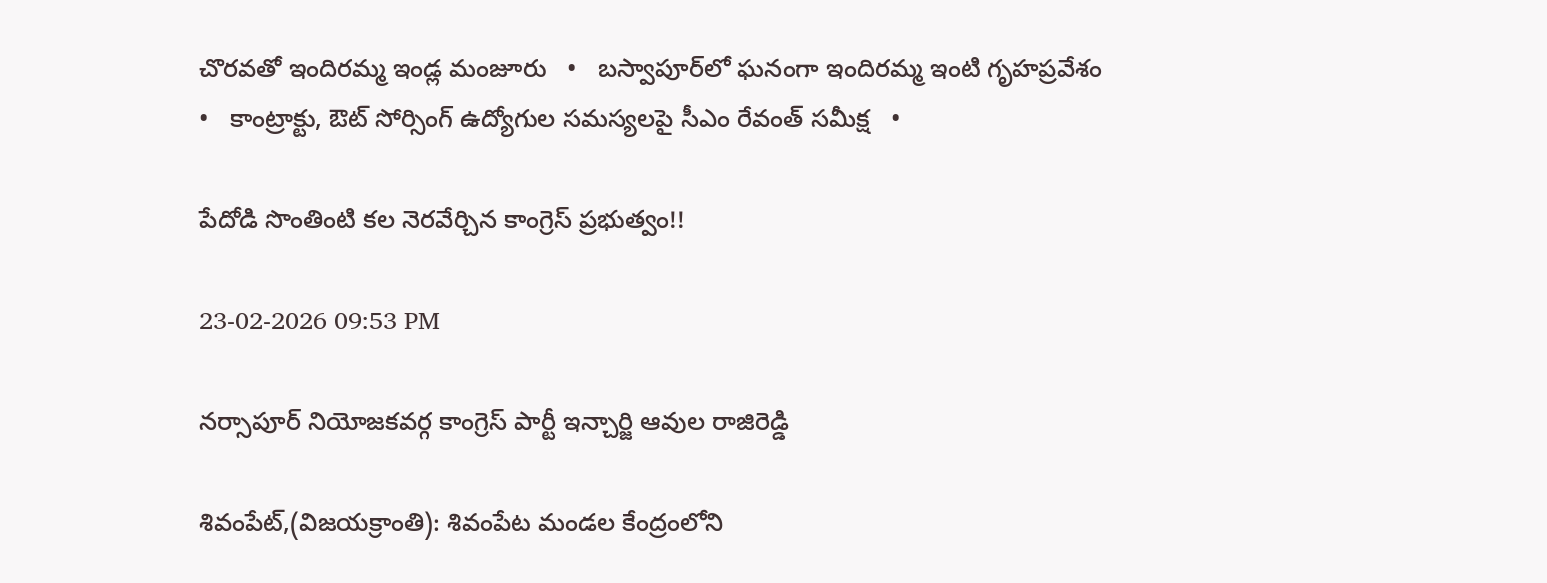చొరవతో ఇందిరమ్మ ఇండ్ల మంజూరు   •   బస్వాపూర్‌లో ఘనంగా ఇందిరమ్మ ఇంటి గృహప్రవేశం   •   కాంట్రాక్టు, ఔట్ సోర్సింగ్ ఉద్యోగుల సమస్యలపై సీఎం రేవంత్ సమీక్ష   •

పేదోడి సొంతింటి కల నెరవేర్చిన కాంగ్రెస్ ప్రభుత్వం!!

23-02-2026 09:53 PM

నర్సాపూర్ నియోజకవర్గ కాంగ్రెస్ పార్టీ ఇన్చార్జి ఆవుల రాజిరెడ్డి

శివంపేట్,(విజయక్రాంతి): శివంపేట మండల కేంద్రంలోని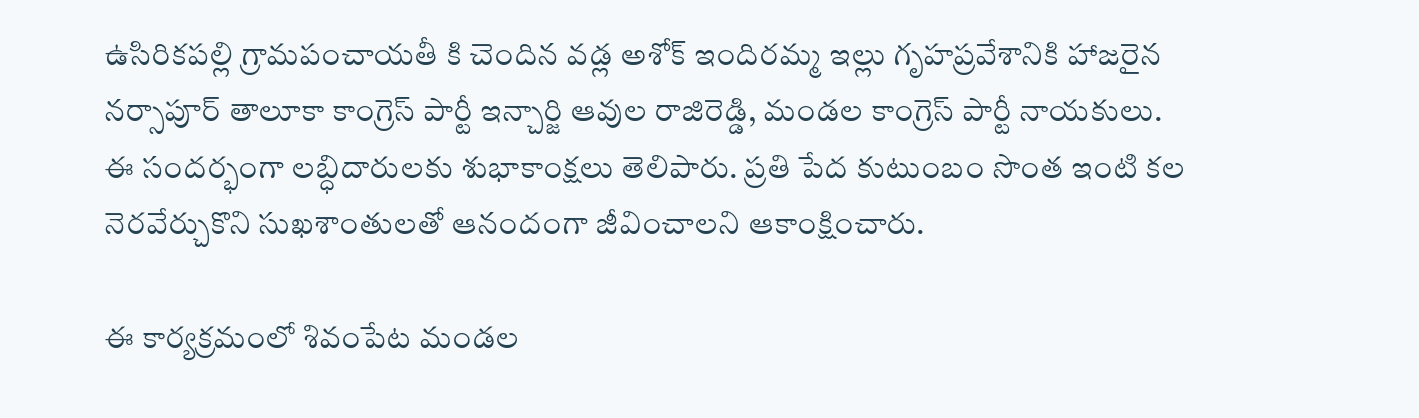ఉసిరికపల్లి గ్రామపంచాయతీ కి చెందిన వడ్ల అశోక్ ఇందిరమ్మ ఇల్లు గృహప్రవేశానికి హాజరైన నర్సాపూర్ తాలూకా కాంగ్రెస్ పార్టీ ఇన్చార్జి ఆవుల రాజిరెడ్డి, మండల కాంగ్రెస్ పార్టీ నాయకులు.  ఈ సందర్భంగా లబ్ధిదారులకు శుభాకాంక్షలు తెలిపారు. ప్రతి పేద కుటుంబం సొంత ఇంటి కల నెరవేర్చుకొని సుఖశాంతులతో ఆనందంగా జీవించాలని ఆకాంక్షించారు.

ఈ కార్యక్రమంలో శివంపేట మండల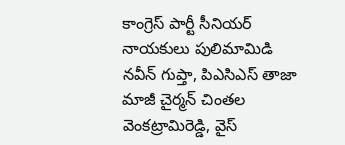కాంగ్రెస్ పార్టీ సీనియర్ నాయకులు పులిమామిడి నవీన్ గుప్తా, పిఎసిఎస్ తాజా  మాజీ చైర్మన్ చింతల వెంకట్రామిరెడ్డి, వైస్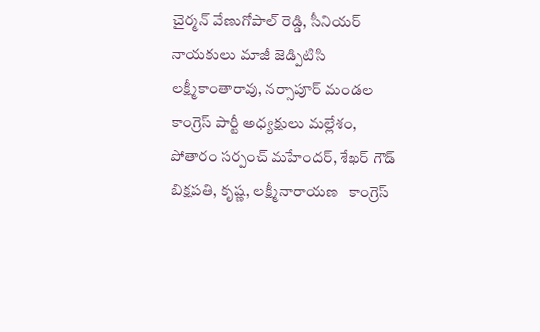చైర్మన్ వేణుగోపాల్ రెడ్డి, సీనియర్ నాయకులు మాజీ జెడ్పిటిసి  లక్ష్మీకాంతారావు, నర్సాపూర్ మండల కాంగ్రెస్ పార్టీ అధ్యక్షులు మల్లేశం, పోతారం సర్పంచ్ మహేందర్, శేఖర్ గౌడ్ బిక్షపతి, కృష్ణ, లక్ష్మీనారాయణ   కాంగ్రెస్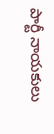పార్టీ నాయకులు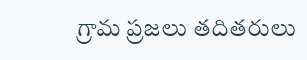గ్రామ ప్రజలు తదితరులు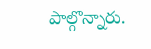పాల్గొన్నారు.